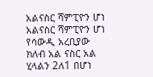አልናስር ሻምፒዮን ሆነ
አልናስር ሻምፒዮን ሆነ
የሳውዲ አረቢያው ክለብ አል ናስር አል ሂላልን 2ለ1 በሆነ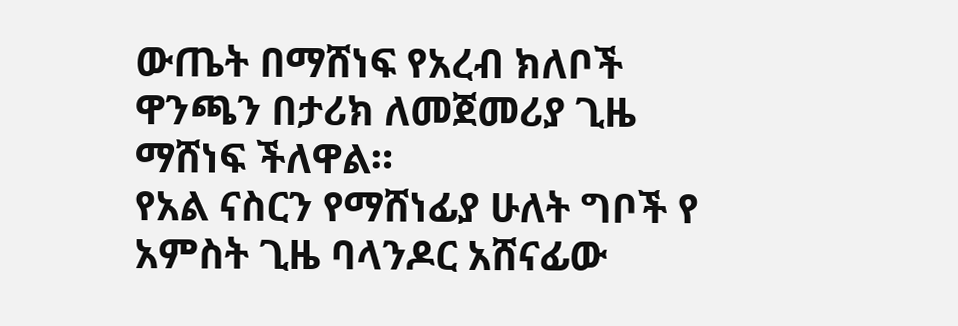ውጤት በማሸነፍ የአረብ ክለቦች ዋንጫን በታሪክ ለመጀመሪያ ጊዜ ማሸነፍ ችለዋል።
የአል ናስርን የማሸነፊያ ሁለት ግቦች የ አምስት ጊዜ ባላንዶር አሸናፊው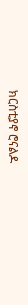ክርስቲያኖ ሮናልዶ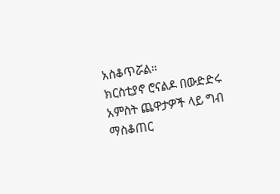አስቆጥሯል።
ክርስቲያኖ ሮናልዶ በውድድሩ አምስት ጨዋታዎች ላይ ግብ ማስቆጠር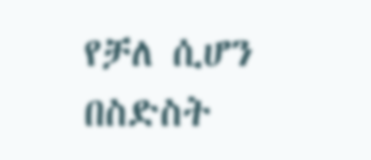የቻለ ሲሆን በስድስት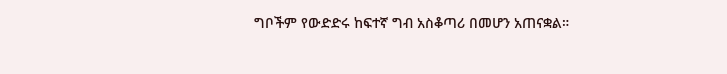ግቦችም የውድድሩ ከፍተኛ ግብ አስቆጣሪ በመሆን አጠናቋል።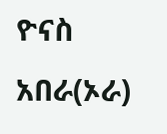ዮናስ አበራ(ኦራ)